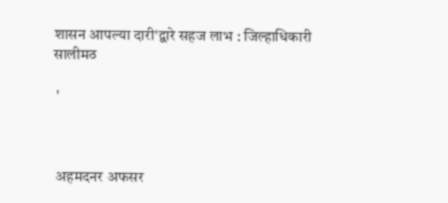शासन आपल्या दारी'द्वारे सहज लाभ : जिल्हाधिकारी सालीमठ

 '



 अहमदनर अफसर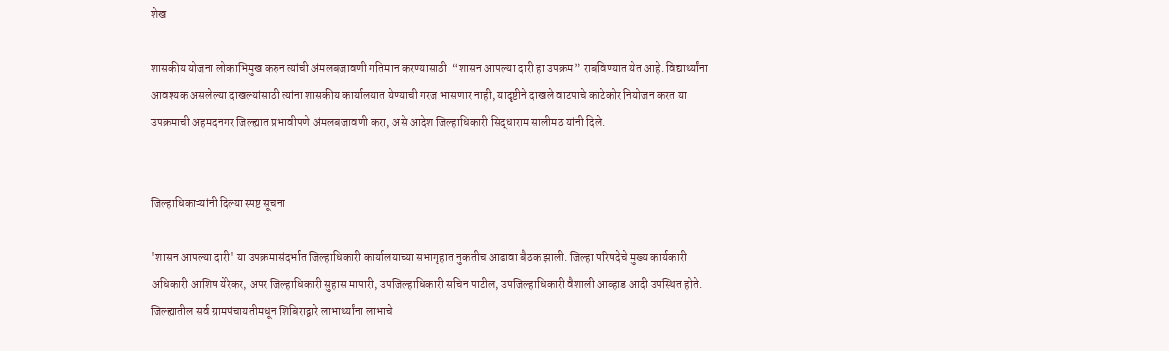शेख

शासकीय योजना लोकाभिमुख करुन त्यांची अंमलबजावणी गतिमान करण्यासाठी  “शासन आपल्या दारी हा उपक्रम” राबविण्यात येत आहे. विद्यार्थ्यांना आवश्यक असलेल्या दाखल्यांसाठी त्यांना शासकीय कार्यालयात येण्याची गरज भासणार नाही, यादृष्टीने दाखले वाटपाचे काटेकोर नियोजन करत या उपक्रमाची अहमदनगर जिल्ह्यात प्रभावीपणे अंमलबजावणी करा, असे आदेश जिल्हाधिकारी सिद्धाराम सालीमठ यांनी दिले.


जिल्हाधिकाऱ्यांनी दिल्या स्पष्ट सूचना

'शासन आपल्या दारी' या उपक्रमासंदर्भात जिल्हाधिकारी कार्यालयाच्या सभागृहात नुकतीच आढावा बैठक झाली. जिल्हा परिषदेचे मुख्य कार्यकारी अधिकारी आशिष येरेकर, अपर जिल्हाधिकारी सुहास मापारी, उपजिल्हाधिकारी सचिन पाटील, उपजिल्हाधिकारी वैशाली आव्हाड आदी उपस्थित होते. जिल्ह्यातील सर्व ग्रामपंचायतीमधून शिबिराद्वारे लाभार्थ्यांना लाभाचे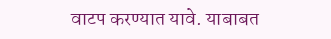वाटप करण्यात यावे. याबाबत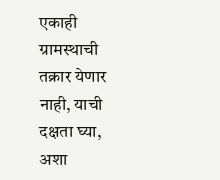एकाही ग्रामस्थाची तक्रार येणार नाही, याची दक्षता घ्या, अशा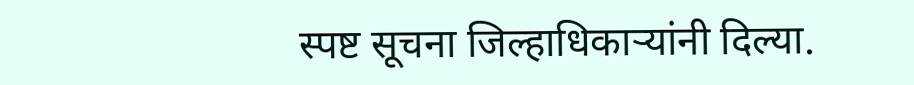स्पष्ट सूचना जिल्हाधिकाऱ्यांनी दिल्या.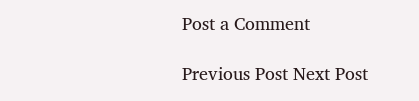Post a Comment

Previous Post Next Post